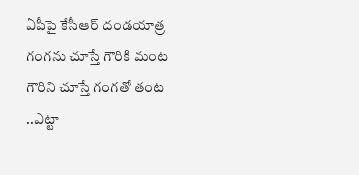ఏపీపై కేసీఆర్ దండయాత్ర
గంగను చూస్తే గౌరికి మంట గౌరిని చూస్తే గంగతో తంట ..ఎట్టా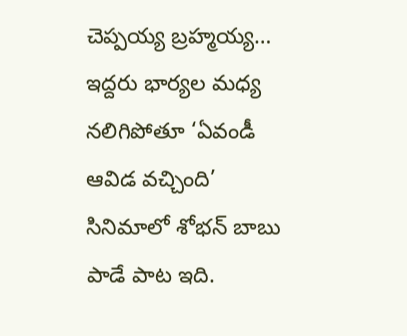చెప్పయ్య బ్రహ్మయ్య… ఇద్దరు భార్యల మధ్య నలిగిపోతూ ‘ఏవండీ ఆవిడ వచ్చింది’ సినిమాలో శోభన్ బాబు పాడే పాట ఇది.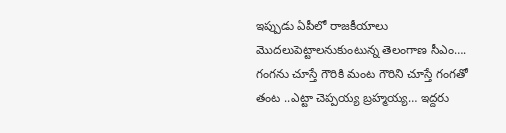ఇప్పుడు ఏపీలో రాజకీయాలు మొదలుపెట్టాలనుకుంటున్న తెలంగాణ సీఎం….
గంగను చూస్తే గౌరికి మంట గౌరిని చూస్తే గంగతో తంట ..ఎట్టా చెప్పయ్య బ్రహ్మయ్య… ఇద్దరు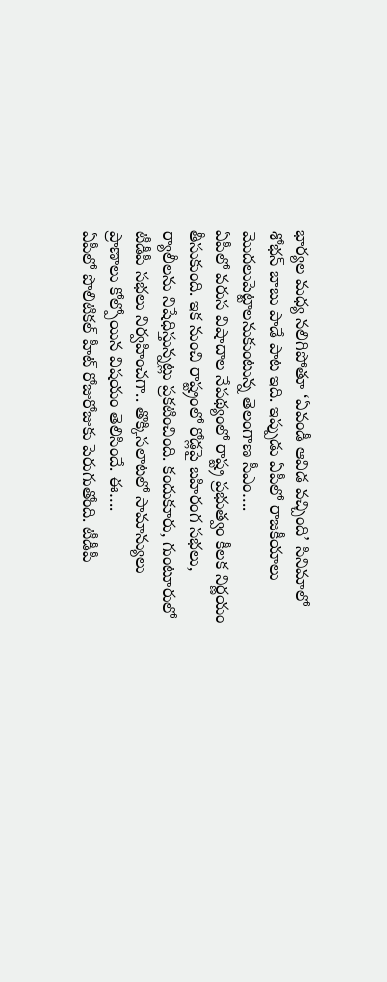భార్యల మధ్య నలిగిపోతూ ‘ఏవండీ ఆవిడ వచ్చింది’ సినిమాలో శోభన్ బాబు పాడే పాట ఇది. ఇప్పుడు ఏపీలో రాజకీయాలు మొదలుపెట్టాలనుకుంటున్న తెలంగాణ సీఎం….
ఏపీలో వరుస విషాదాల నేపథ్యంలో రాష్ట్ర ప్రభుత్వం కీలక నిర్ణయం తీసుకుంది. ఇక నుంచి రాష్ట్రంలో రోడ్లపై బహిరంగ సభలు, ర్యాలీలను నిషేధిస్తున్నట్లు ప్రకటించింది. కందుకూరు, గుంటూరులో టీడీపీ సభలు నిర్వహించగా.. తొక్కిసలాటలో సామాన్యులు ప్రాణాలు కోల్పోయిన విషయం తెలిసిందే. ఈ….
ఏపీలో పొలిటికల్ హీట్ రోజురోజుకు పెరుగుతోంది. టీడీపీ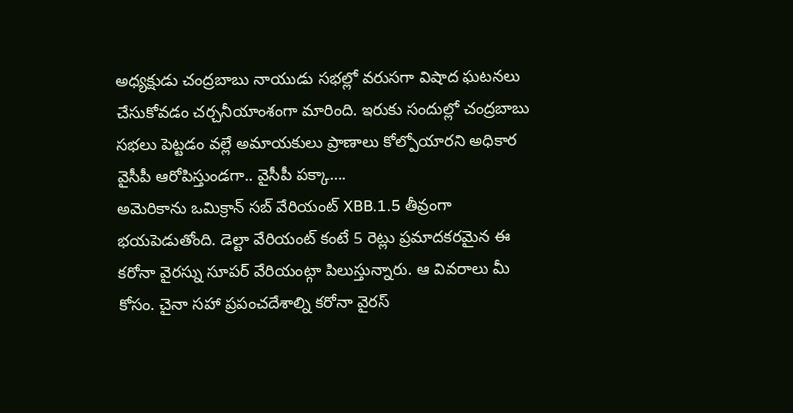అధ్యక్షుడు చంద్రబాబు నాయుడు సభల్లో వరుసగా విషాద ఘటనలు చేసుకోవడం చర్చనీయాంశంగా మారింది. ఇరుకు సందుల్లో చంద్రబాబు సభలు పెట్టడం వల్లే అమాయకులు ప్రాణాలు కోల్పోయారని అధికార వైసీపీ ఆరోపిస్తుండగా.. వైసీపీ పక్కా….
అమెరికాను ఒమిక్రాన్ సబ్ వేరియంట్ XBB.1.5 తీవ్రంగా భయపెడుతోంది. డెల్టా వేరియంట్ కంటే 5 రెట్లు ప్రమాదకరమైన ఈ కరోనా వైరస్ను సూపర్ వేరియంట్గా పిలుస్తున్నారు. ఆ వివరాలు మీ కోసం. చైనా సహా ప్రపంచదేశాల్ని కరోనా వైరస్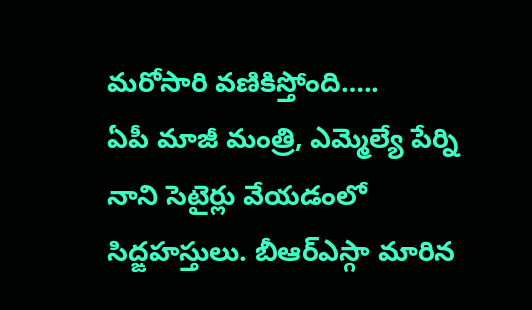మరోసారి వణికిస్తోంది…..
ఏపీ మాజీ మంత్రి, ఎమ్మెల్యే పేర్ని నాని సెటైర్లు వేయడంలో సిద్ఙహస్తులు. బీఆర్ఎస్గా మారిన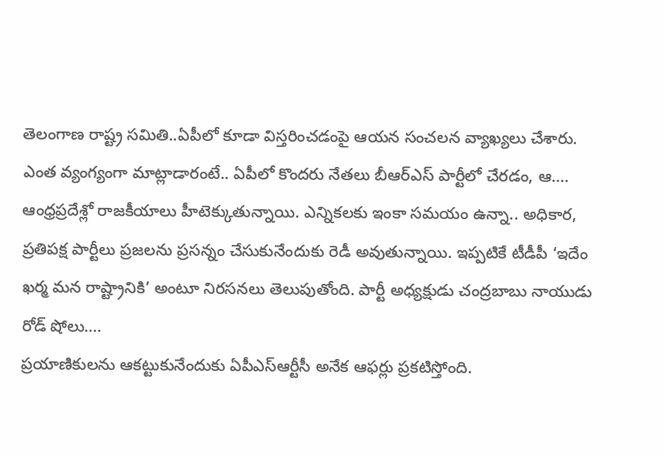తెలంగాణ రాష్ట్ర సమితి..ఏపీలో కూడా విస్తరించడంపై ఆయన సంచలన వ్యాఖ్యలు చేశారు. ఎంత వ్యంగ్యంగా మాట్లాడారంటే.. ఏపీలో కొందరు నేతలు బీఆర్ఎస్ పార్టీలో చేరడం, ఆ….
ఆంధ్రప్రదేశ్లో రాజకీయాలు హీటెక్కుతున్నాయి. ఎన్నికలకు ఇంకా సమయం ఉన్నా.. అధికార, ప్రతిపక్ష పార్టీలు ప్రజలను ప్రసన్నం చేసుకునేందుకు రెడీ అవుతున్నాయి. ఇప్పటికే టీడీపీ ‘ఇదేం ఖర్మ మన రాష్ట్రానికి’ అంటూ నిరసనలు తెలుపుతోంది. పార్టీ అధ్యక్షుడు చంద్రబాబు నాయుడు రోడ్ షోలు….
ప్రయాణికులను ఆకట్టుకునేందుకు ఏపీఎస్ఆర్టీసీ అనేక ఆఫర్లు ప్రకటిస్తోంది.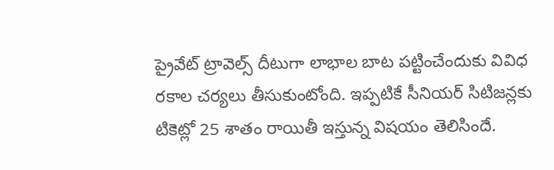ప్రైవేట్ ట్రావెల్స్ దీటుగా లాభాల బాట పట్టించేందుకు వివిధ రకాల చర్యలు తీసుకుంటోంది. ఇప్పటికే సీనియర్ సిటిజన్లకు టికెట్లో 25 శాతం రాయితీ ఇస్తున్న విషయం తెలిసిందే.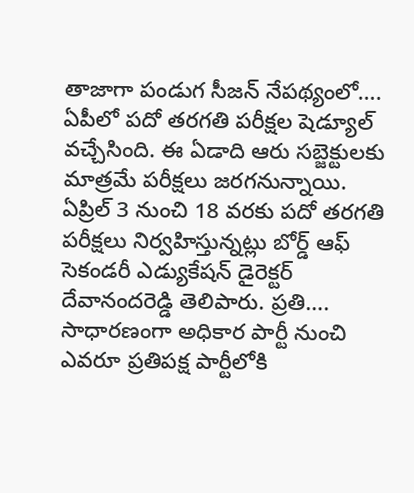తాజాగా పండుగ సీజన్ నేపథ్యంలో….
ఏపీలో పదో తరగతి పరీక్షల షెడ్యూల్ వచ్చేసింది. ఈ ఏడాది ఆరు సబ్జెక్టులకు మాత్రమే పరీక్షలు జరగనున్నాయి. ఏప్రిల్ 3 నుంచి 18 వరకు పదో తరగతి పరీక్షలు నిర్వహిస్తున్నట్లు బోర్డ్ ఆఫ్ సెకండరీ ఎడ్యుకేషన్ డైరెక్టర్ దేవానందరెడ్డి తెలిపారు. ప్రతి….
సాధారణంగా అధికార పార్టీ నుంచి ఎవరూ ప్రతిపక్ష పార్టీలోకి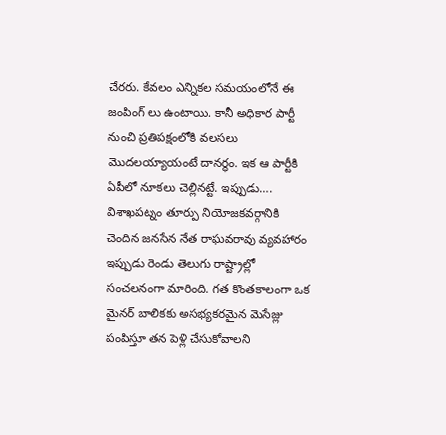చేరరు. కేవలం ఎన్నికల సమయంలోనే ఈ జంపింగ్ లు ఉంటాయి. కానీ అధికార పార్టీ నుంచి ప్రతిపక్షంలోకి వలసలు మొదలయ్యాయంటే దానర్థం. ఇక ఆ పార్టీకి ఏపీలో నూకలు చెల్లినట్టే. ఇప్పుడు….
విశాఖపట్నం తూర్పు నియోజకవర్గానికి చెందిన జనసేన నేత రాఘవరావు వ్యవహారం ఇప్పుడు రెండు తెలుగు రాష్ట్రాల్లో సంచలనంగా మారింది. గత కొంతకాలంగా ఒక మైనర్ బాలికకు అసభ్యకరమైన మెసేజ్లు పంపిస్తూ తన పెళ్లి చేసుకోవాలని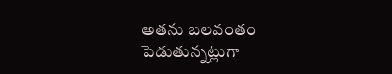అతను బలవంతం పెడుతున్నట్లుగా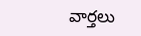వార్తలు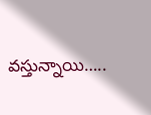వస్తున్నాయి…..